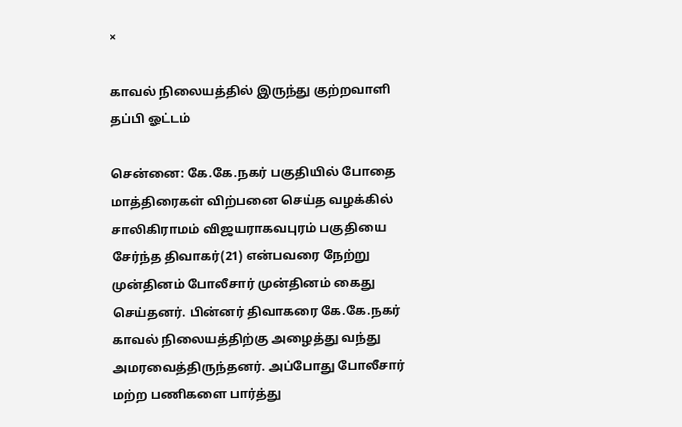×

காவல் நிலையத்தில் இருந்து குற்றவாளி தப்பி ஓட்டம்

சென்னை: கே.கே.நகர் பகுதியில் போதை மாத்திரைகள் விற்பனை செய்த வழக்கில் சாலிகிராமம் விஜயராகவபுரம் பகுதியை சேர்ந்த திவாகர்(21) என்பவரை நேற்று முன்தினம் போலீசார் முன்தினம் கைது செய்தனர். பின்னர் திவாகரை கே.கே.நகர் காவல் நிலையத்திற்கு அழைத்து வந்து அமரவைத்திருந்தனர். அப்போது போலீசார் மற்ற பணிகளை பார்த்து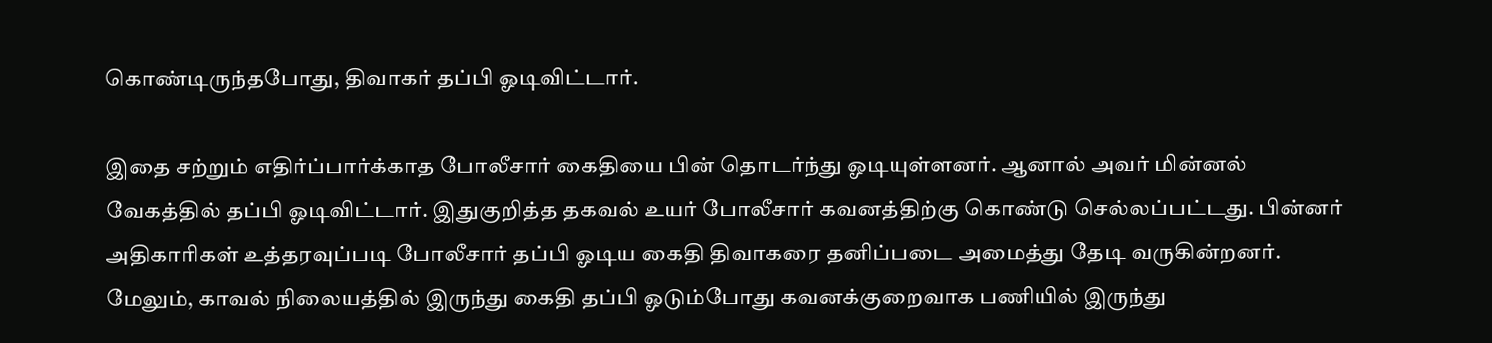கொண்டிருந்தபோது, திவாகர் தப்பி ஓடிவிட்டார்.

இதை சற்றும் எதிர்ப்பார்க்காத போலீசார் கைதியை பின் தொடர்ந்து ஓடியுள்ளனர். ஆனால் அவர் மின்னல் வேகத்தில் தப்பி ஓடிவிட்டார். இதுகுறித்த தகவல் உயர் போலீசார் கவனத்திற்கு கொண்டு செல்லப்பட்டது. பின்னர் அதிகாரிகள் உத்தரவுப்படி போலீசார் தப்பி ஓடிய கைதி திவாகரை தனிப்படை அமைத்து தேடி வருகின்றனர். மேலும், காவல் நிலையத்தில் இருந்து கைதி தப்பி ஓடும்போது கவனக்குறைவாக பணியில் இருந்து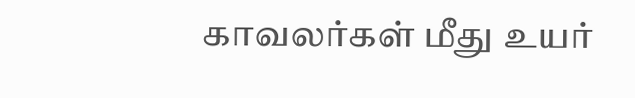காவலர்கள் மீது உயர்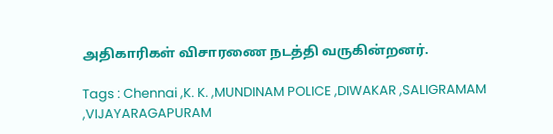அதிகாரிகள் விசாரணை நடத்தி வருகின்றனர்.

Tags : Chennai ,K. K. ,MUNDINAM POLICE ,DIWAKAR ,SALIGRAMAM ,VIJAYARAGAPURAM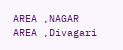AREA ,NAGAR AREA ,Divagari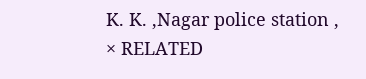K. K. ,Nagar police station ,
× RELATED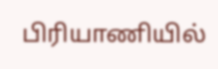பிரியாணியில்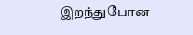இறந்துபோன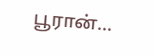பூரான்...